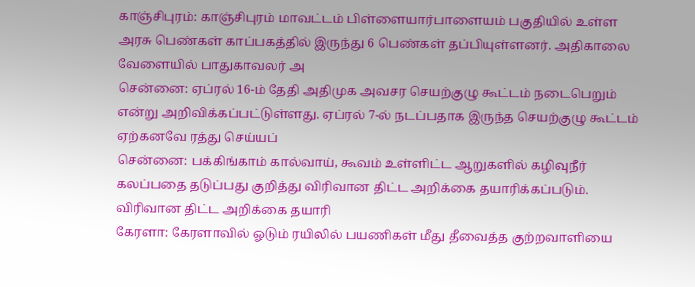காஞ்சிபுரம்: காஞ்சிபுரம் மாவட்டம் பிள்ளையார்பாளையம் பகுதியில் உள்ள அரசு பெண்கள் காப்பகத்தில் இருந்து 6 பெண்கள் தப்பியுள்ளனர். அதிகாலை வேளையில் பாதுகாவலர் அ
சென்னை: ஏப்ரல் 16-ம் தேதி அதிமுக அவசர செயற்குழு கூட்டம் நடைபெறும் என்று அறிவிக்கப்பட்டுள்ளது. ஏப்ரல் 7-ல் நடப்பதாக இருந்த செயற்குழு கூட்டம் ஏற்கனவே ரத்து செய்யப்
சென்னை: பக்கிங்காம் கால்வாய், கூவம் உள்ளிட்ட ஆறுகளில் கழிவுநீர் கலப்பதை தடுப்பது குறித்து விரிவான திட்ட அறிக்கை தயாரிக்கப்படும். விரிவான திட்ட அறிக்கை தயாரி
கேரளா: கேரளாவில் ஓடும் ரயிலில் பயணிகள் மீது தீவைத்த குற்றவாளியை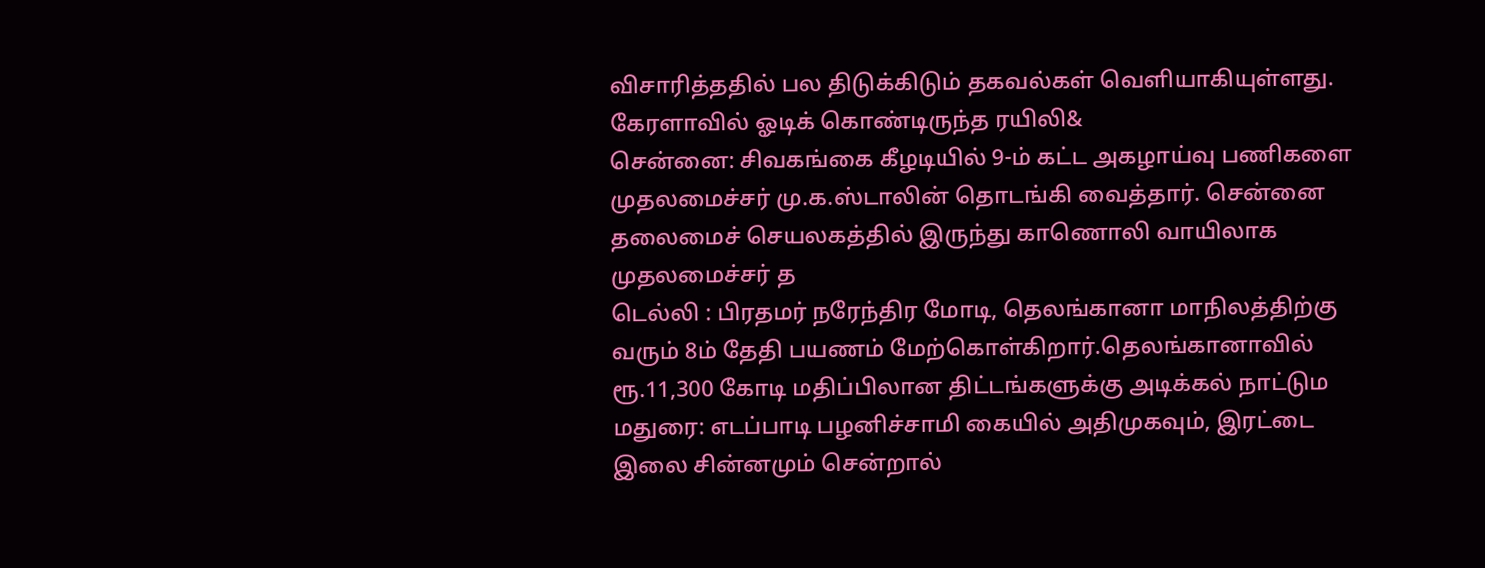விசாரித்ததில் பல திடுக்கிடும் தகவல்கள் வெளியாகியுள்ளது. கேரளாவில் ஓடிக் கொண்டிருந்த ரயிலி&
சென்னை: சிவகங்கை கீழடியில் 9-ம் கட்ட அகழாய்வு பணிகளை முதலமைச்சர் மு.க.ஸ்டாலின் தொடங்கி வைத்தார். சென்னை தலைமைச் செயலகத்தில் இருந்து காணொலி வாயிலாக முதலமைச்சர் த
டெல்லி : பிரதமர் நரேந்திர மோடி, தெலங்கானா மாநிலத்திற்கு வரும் 8ம் தேதி பயணம் மேற்கொள்கிறார்.தெலங்கானாவில் ரூ.11,300 கோடி மதிப்பிலான திட்டங்களுக்கு அடிக்கல் நாட்டும
மதுரை: எடப்பாடி பழனிச்சாமி கையில் அதிமுகவும், இரட்டை இலை சின்னமும் சென்றால்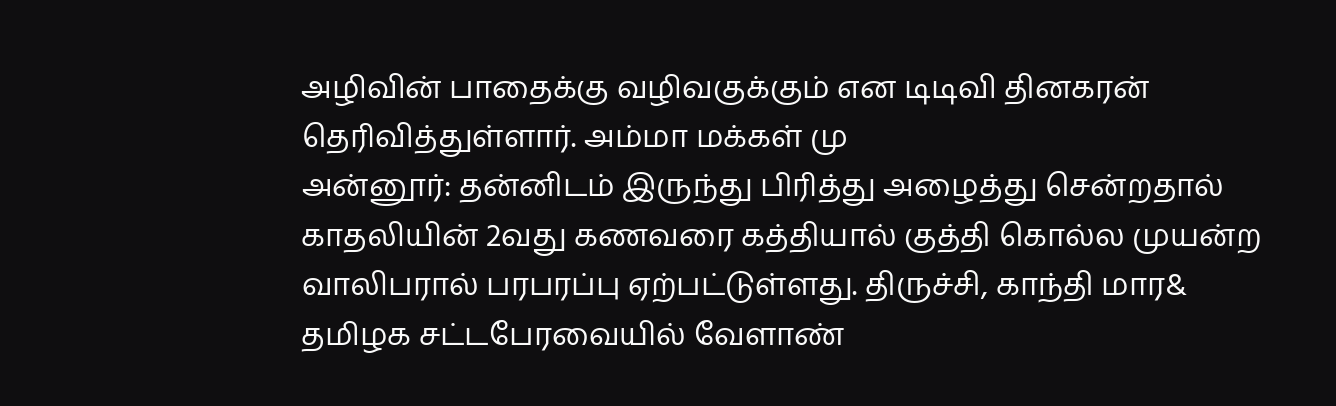அழிவின் பாதைக்கு வழிவகுக்கும் என டிடிவி தினகரன் தெரிவித்துள்ளார். அம்மா மக்கள் மு
அன்னூர்: தன்னிடம் இருந்து பிரித்து அழைத்து சென்றதால் காதலியின் 2வது கணவரை கத்தியால் குத்தி கொல்ல முயன்ற வாலிபரால் பரபரப்பு ஏற்பட்டுள்ளது. திருச்சி, காந்தி மார&
தமிழக சட்டபேரவையில் வேளாண்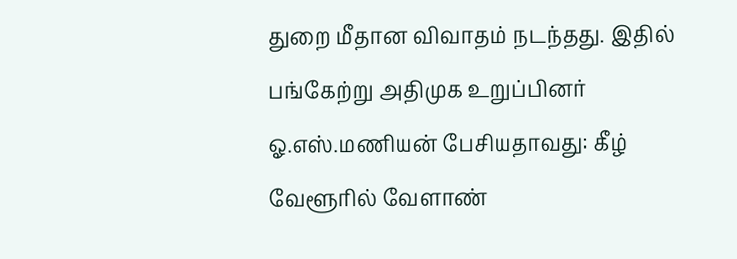துறை மீதான விவாதம் நடந்தது. இதில் பங்கேற்று அதிமுக உறுப்பினர் ஓ.எஸ்.மணியன் பேசியதாவது: கீழ் வேளூரில் வேளாண்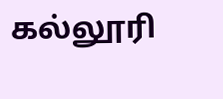கல்லூரி